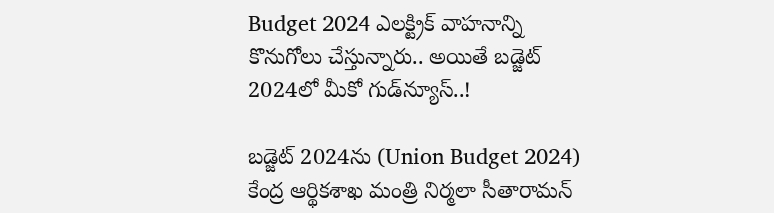Budget 2024 ఎలక్ట్రిక్‌ వాహనాన్ని కొనుగోలు చేస్తున్నారు.. అయితే బడ్జెట్‌ 2024లో మీకో గుడ్‌న్యూస్‌..!

బడ్జెట్‌ 2024ను (Union Budget 2024) కేంద్ర ఆర్థికశాఖ మంత్రి నిర్మలా సీతారామన్‌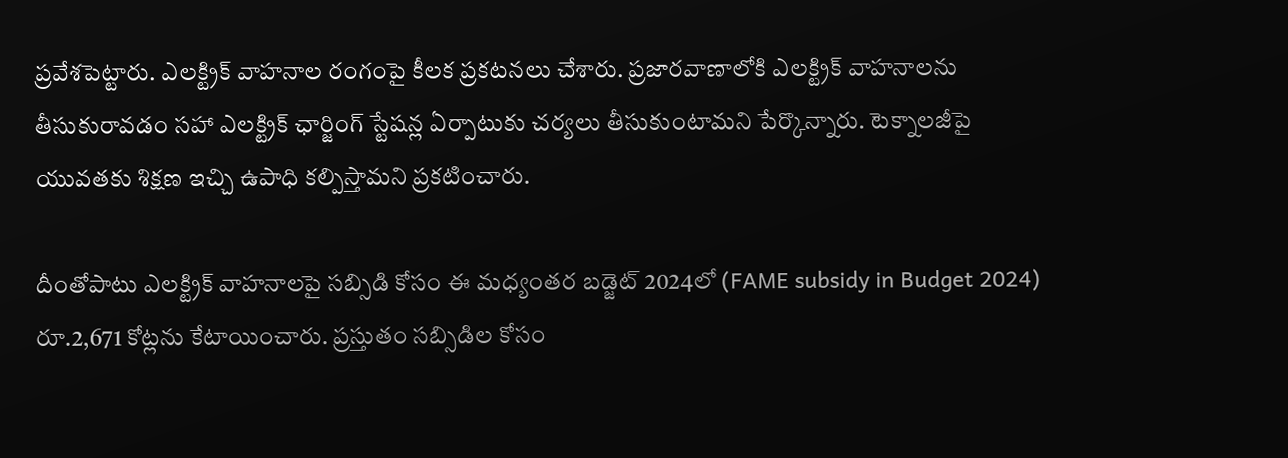ప్రవేశపెట్టారు. ఎలక్ట్రిక్‌ వాహనాల రంగంపై కీలక ప్రకటనలు చేశారు. ప్రజారవాణాలోకి ఎలక్ట్రిక్‌ వాహనాలను తీసుకురావడం సహా ఎలక్ట్రిక్‌ ఛార్జింగ్‌ స్టేషన్ల ఏర్పాటుకు చర్యలు తీసుకుంటామని పేర్కొన్నారు. టెక్నాలజీపై యువతకు శిక్షణ ఇచ్చి ఉపాధి కల్పిస్తామని ప్రకటించారు.

దీంతోపాటు ఎలక్ట్రిక్‌ వాహనాలపై సబ్సిడి కోసం ఈ మధ్యంతర బడ్జెట్‌ 2024లో (FAME subsidy in Budget 2024) రూ.2,671 కోట్లను కేటాయించారు. ప్రస్తుతం సబ్సిడిల కోసం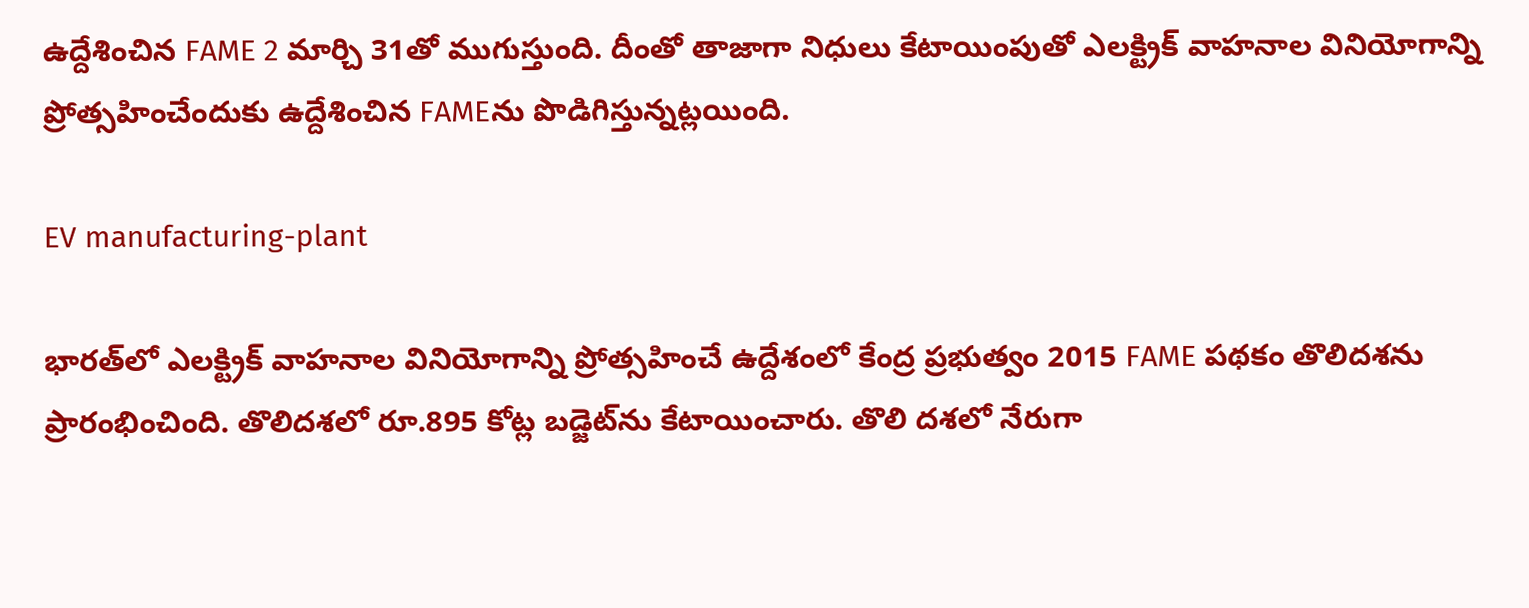ఉద్దేశించిన FAME 2 మార్చి 31తో ముగుస్తుంది. దీంతో తాజాగా నిధులు కేటాయింపుతో ఎలక్ట్రిక్‌ వాహనాల వినియోగాన్ని ప్రోత్సహించేందుకు ఉద్దేశించిన FAMEను పొడిగిస్తున్నట్లయింది.

EV manufacturing-plant

భారత్‌లో ఎలక్ట్రిక్‌ వాహనాల వినియోగాన్ని ప్రోత్సహించే ఉద్దేశంలో కేంద్ర ప్రభుత్వం 2015 FAME పథకం తొలిదశను ప్రారంభించింది. తొలిదశలో రూ.895 కోట్ల బడ్జెట్‌ను కేటాయించారు. తొలి దశలో నేరుగా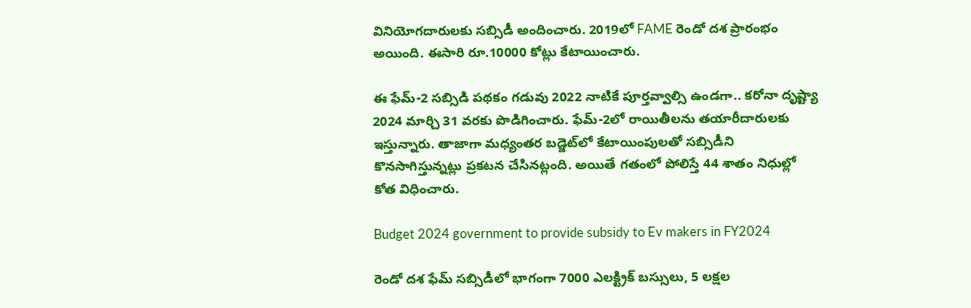వినియోగదారులకు సబ్సిడీ అందించారు. 2019లో FAME రెండో దశ ప్రారంభం అయింది. ఈసారి రూ.10000 కోట్లు కేటాయించారు.

ఈ ఫేమ్‌-2 సబ్సిడి పథకం గడువు 2022 నాటికే పూర్తవ్వాల్సి ఉండగా.. కరోనా దృష్ట్యా 2024 మార్చి 31 వరకు పొడిగించారు. ఫేమ్‌-2లో రాయితీలను తయారీదారులకు ఇస్తున్నారు. తాజాగా మధ్యంతర బడ్జెట్‌లో కేటాయింపులతో సబ్సిడీని కొనసాగిస్తున్నట్లు ప్రకటన చేసినట్లంది. అయితే గతంలో పోలిస్తే 44 శాతం నిధుల్లో కోత విధించారు.

Budget 2024 government to provide subsidy to Ev makers in FY2024

రెండో దశ ఫేమ్‌ సబ్సిడీలో భాగంగా 7000 ఎలక్ట్రిక్ బస్సులు, 5 లక్షల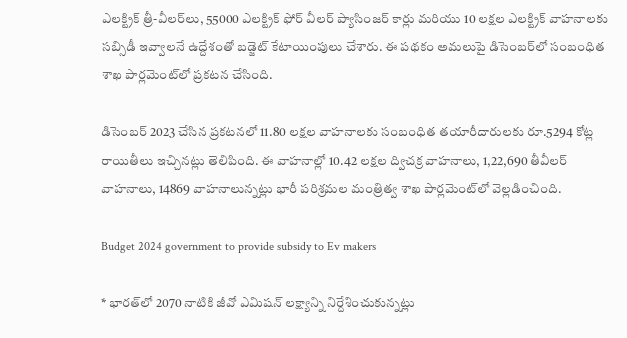ఎలక్ట్రిక్‌ త్రీ-వీలర్‌లు, 55000 ఎలక్ట్రిక్‌ ఫోర్‌ వీలర్‌ ప్యాసింజర్‌ కార్లు మరియు 10 లక్షల ఎలక్ట్రిక్‌ వాహనాలకు సబ్సిడీ ఇవ్వాలనే ఉద్దేశంతో బడ్జెట్‌ కేటాయింపులు చేశారు. ఈ పథకం అమలుపై డిసెంబర్‌లో సంబంధిత శాఖ పార్లమెంట్‌లో ప్రకటన చేసింది.

డిసెంబర్‌ 2023 చేసిన ప్రకటనలో 11.80 లక్షల వాహనాలకు సంబంధిత తయారీదారులకు రూ.5294 కోట్ల రాయితీలు ఇచ్చినట్లు తెలిపింది. ఈ వాహనాల్లో 10.42 లక్షల ద్విచక్ర వాహనాలు, 1,22,690 తీవీలర్‌ వాహనాలు, 14869 వాహనాలున్నట్లు భారీ పరిశ్రమల మంత్రిత్వ శాఖ పార్లమెంట్‌లో వెల్లడించింది.

Budget 2024 government to provide subsidy to Ev makers

* భారత్‌లో 2070 నాటికి జీవో ఎమిషన్‌ లక్ష్యాన్ని నిర్దేశించుకున్నట్లు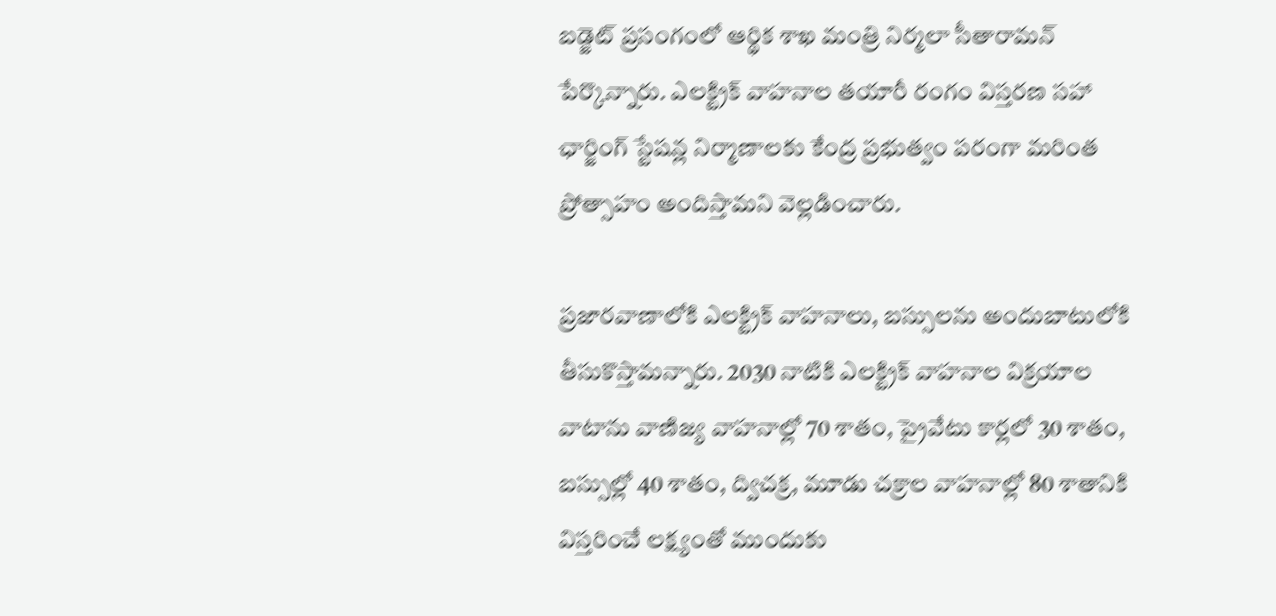బడ్జెట్‌ ప్రసంగంలో ఆర్థిక శాఖ మంత్రి నిర్మలా సీతారామన్‌ పేర్కొన్నారు. ఎలక్ట్రిక్ వాహనాల తయారీ రంగం విస్తరణ సహా ఛార్జింగ్‌ స్టేషన్ల నిర్మాణాలకు కేంద్ర ప్రభుత్వం పరంగా మరింత ప్రోత్సాహం అందిస్తామని వెల్లడించారు.

ప్రజారవాణాలోకి ఎలక్ట్రిక్ వాహనాలు, బస్సులను అందుబాటులోకి తీసుకొస్తామన్నారు. 2030 నాటికి ఎలక్ట్రిక్‌ వాహనాల విక్రయాల వాటాను వాణిజ్య వాహనాల్లో 70 శాతం, ప్రైవేటు కార్లలో 30 శాతం, బస్సుల్లో 40 శాతం, ద్విచక్ర, మూడు చక్రాల వాహనాల్లో 80 శాతానికి విస్తరించే లక్ష్యంతో ముందుకు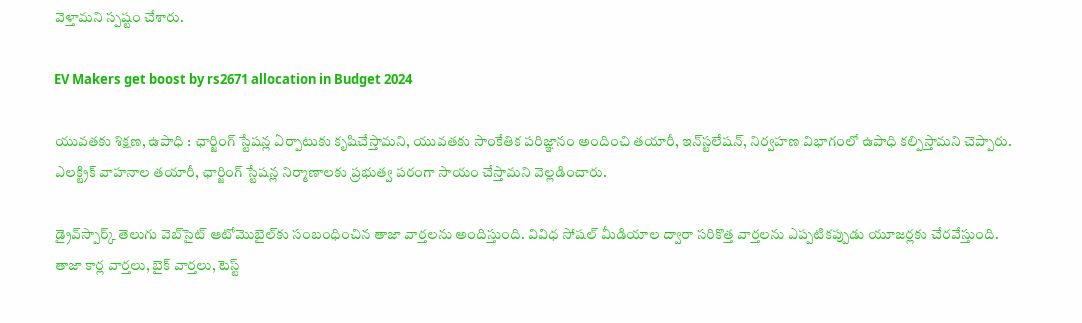వెళ్తామని స్పష్టం చేశారు.

EV Makers get boost by rs2671 allocation in Budget 2024

యువతకు శిక్షణ, ఉపాధి : ఛార్జింగ్‌ స్టేషన్ల ఏర్పాటుకు కృషిచేస్తామని, యువతకు సాంకేతిక పరిజ్ఞానం అందించి తయారీ, ఇన్‌స్టలేషన్‌, నిర్వహణ విభాగంలో ఉపాధి కల్పిస్తామని చెప్పారు. ఎలక్ట్రిక్‌ వాహనాల తయారీ, ఛార్జింగ్‌ స్టేషన్ల నిర్మాణాలకు ప్రభుత్వ పరంగా సాయం చేస్తామని వెల్లడించారు.

డ్రైవ్‌స్పార్క్ తెలుగు వెబ్‌సైట్ ఆటోమొబైల్‌కు సంబంధించిన తాజా వార్తలను అందిస్తుంది. వివిధ సోషల్ మీడియాల ద్వారా సరికొత్త వార్తలను ఎప్పటికప్పుడు యూజర్లకు చేరవేస్తుంది. తాజా కార్ల వార్తలు, బైక్ వార్తలు, టెస్ట్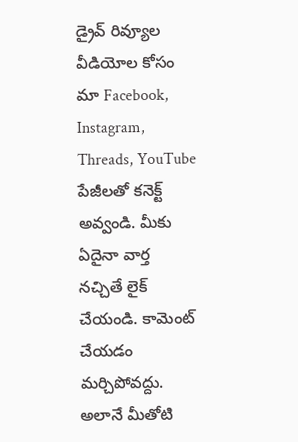డ్రైవ్ రివ్యూల వీడియోల కోసం మా Facebook, Instagram, Threads, YouTube పేజీలతో కనెక్ట్ అవ్వండి. మీకు ఏదైనా వార్త నచ్చితే లైక్ చేయండి. కామెంట్ చేయడం మర్చిపోవద్దు. అలానే మీతోటి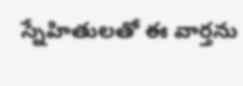స్నేహితులతో ఈ వార్తను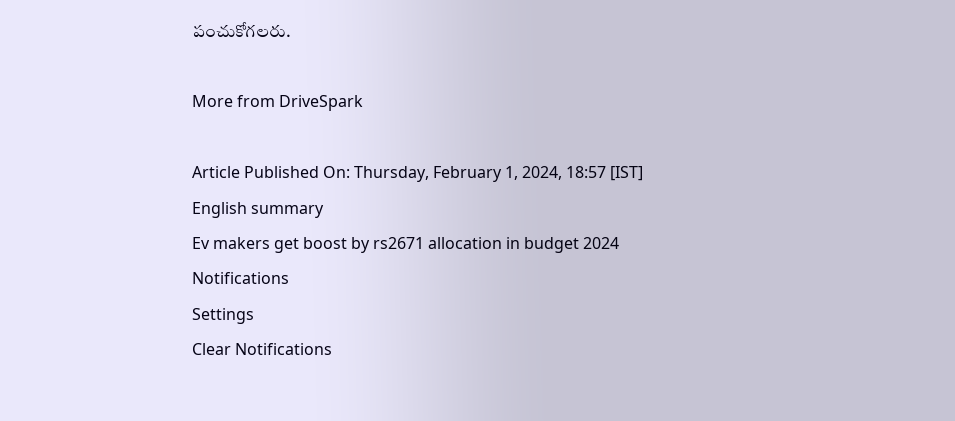పంచుకోగలరు.

More from DriveSpark

Article Published On: Thursday, February 1, 2024, 18:57 [IST]
English summary
Ev makers get boost by rs2671 allocation in budget 2024
Notifications
Settings
Clear Notifications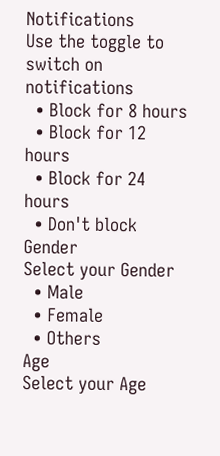Notifications
Use the toggle to switch on notifications
  • Block for 8 hours
  • Block for 12 hours
  • Block for 24 hours
  • Don't block
Gender
Select your Gender
  • Male
  • Female
  • Others
Age
Select your Age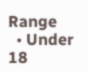Range
  • Under 18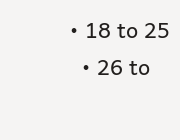• 18 to 25
  • 26 to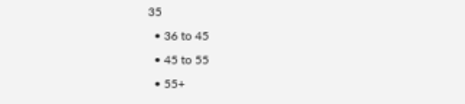35
  • 36 to 45
  • 45 to 55
  • 55+